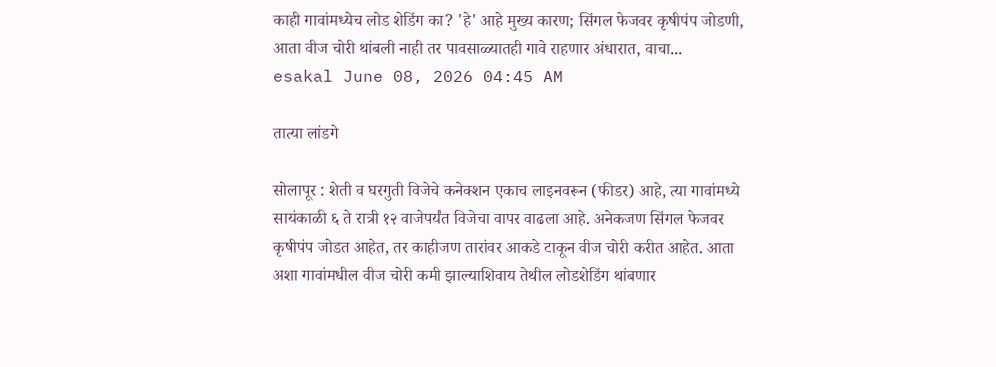काही गावांमध्येच लोड शेडिंग का? 'हे' आहे मुख्य कारण; सिंगल फेजवर कृषीपंप जोडणी, आता वीज चोरी थांबली नाही तर पावसाळ्यातही गावे राहणार अंधारात, वाचा...
esakal June 08, 2026 04:45 AM

तात्या लांडगे

सोलापूर : शेती व घरगुती विजेचे कनेक्शन एकाच लाइनवरून (फीडर) आहे, त्या गावांमध्ये सायंकाळी ६ ते रात्री १२ वाजेपर्यंत विजेचा वापर वाढला आहे. अनेकजण सिंगल फेजवर कृषीपंप जोडत आहेत, तर काहीजण तारांवर आकडे टाकून वीज चोरी करीत आहेत. आता अशा गावांमधील वीज चोरी कमी झाल्याशिवाय तेथील लोडशेडिंग थांबणार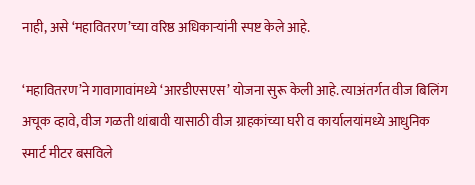नाही, असे ‘महावितरण’च्या वरिष्ठ अधिकाऱ्यांनी स्पष्ट केले आहे.

‘महावितरण’ने गावागावांमध्ये ‘आरडीएसएस’ योजना सुरू केली आहे. त्याअंतर्गत वीज बिलिंग अचूक व्हावे, वीज गळती थांबावी यासाठी वीज ग्राहकांच्या घरी व कार्यालयांमध्ये आधुनिक स्मार्ट मीटर बसविले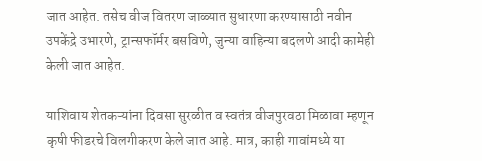जात आहेत. तसेच वीज वितरण जाळ्यात सुधारणा करण्यासाठी नवीन उपकेंद्रे उभारणे, ट्रान्सफॉर्मर बसविणे, जुन्या वाहिन्या बदलणे आदी कामेही केली जात आहेत.

याशिवाय शेतकऱ्यांना दिवसा सुरळीत व स्वतंत्र वीजपुरवठा मिळावा म्हणून कृषी फीडरचे विलगीकरण केले जात आहे. मात्र, काही गावांमध्ये या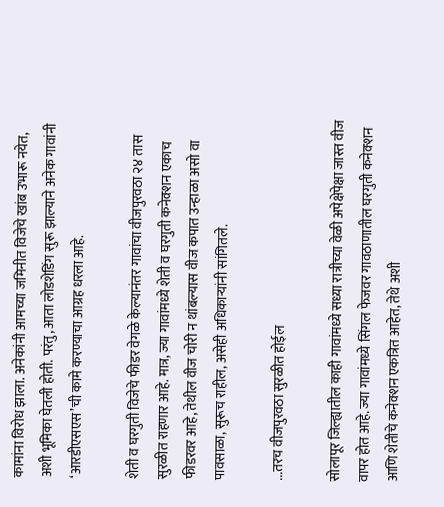कामांना विरोध झाला. अनेकांनी आमच्या जमिनीत विजेचे खांब उभारू नयेत, अशी भूमिका घेतली होती. परंतु, आता लोडशेडिंग सुरू झाल्याने अनेक गावांनी ‘आरडीएसएस’ची कामे करण्याचा आग्रह धरला आहे.

शेती व घरगुती विजेचे फीडर वेगळे केल्यानंतर गावांचा वीजपुरवठा २४ तास सुरळीत राहणार आहे. मात्र, ज्या गावांमध्ये शेती व घरगुती कनेक्शन एकाच फीडरवर आहे, तेथील वीज चोरी न थांबल्यास वीज कपात उन्हाळा असो वा पावसाळा, सुरूच राहील, असेही अधिकाऱ्यांनी सांगितले.

...तरच वीजपुरवठा सुरळीत होईल

सोलापूर जिल्ह्यातील काही गावांमध्ये सध्या रात्रीच्या वेळी अपेक्षेपेक्षा जास्त वीज वापर होत आहे. ज्या गावांमध्ये सिंगल फेजवर गावठाणातील घरगुती कनेक्शन आणि शेतीचे कनेक्शन एकत्रित आहेत, तेथे अशी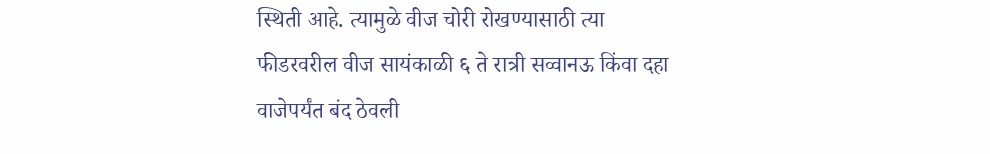स्थिती आहे. त्यामुळे वीज चोरी रोखण्यासाठी त्या फीडरवरील वीज सायंकाळी ६ ते रात्री सव्वानऊ किंवा दहा वाजेपर्यंत बंद ठेवली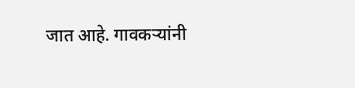जात आहे. गावकऱ्यांनी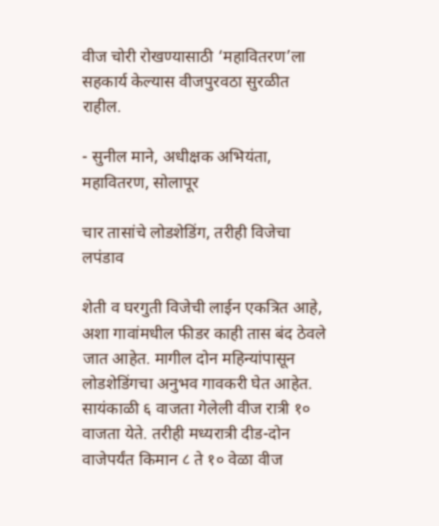वीज चोरी रोखण्यासाठी ‘महावितरण’ला सहकार्य केल्यास वीजपुरवठा सुरळीत राहील.

- सुनील माने, अधीक्षक अभियंता, महावितरण, सोलापूर

चार तासांचे लोडशेडिंग, तरीही विजेचा लपंडाव

शेती व घरगुती विजेची लाईन एकत्रित आहे, अशा गावांमधील फीडर काही तास बंद ठेवले जात आहेत. मागील दोन महिन्यांपासून लोडशेडिंगचा अनुभव गावकरी घेत आहेत. सायंकाळी ६ वाजता गेलेली वीज रात्री १० वाजता येते. तरीही मध्यरात्री दीड-दोन वाजेपर्यंत किमान ८ ते १० वेळा वीज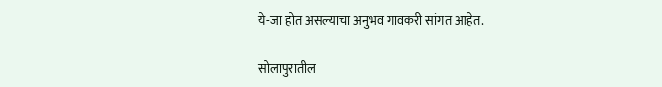ये-जा होत असल्याचा अनुभव गावकरी सांगत आहेत.

सोलापुरातील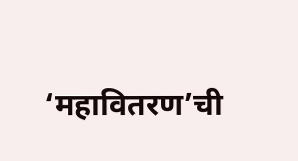‘महावितरण’ची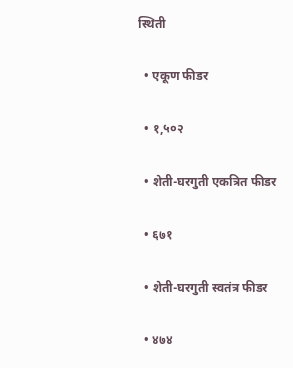स्थिती

  • एकूण फीडर

  • १,५०२

  • शेती-घरगुती एकत्रित फीडर

  • ६७१

  • शेती-घरगुती स्वतंत्र फीडर

  • ४७४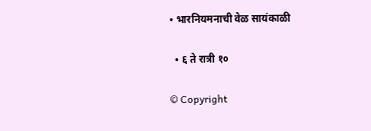• भारनियमनाची वेळ सायंकाळी

  • ६ ते रात्री १०

© Copyright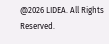@2026 LIDEA. All Rights Reserved.